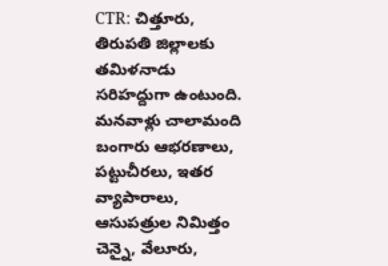CTR: చిత్తూరు, తిరుపతి జిల్లాలకు తమిళనాడు సరిహద్దుగా ఉంటుంది. మనవాళ్లు చాలామంది బంగారు ఆభరణాలు, పట్టుచీరలు, ఇతర వ్యాపారాలు, ఆసుపత్రుల నిమిత్తం చెన్నై, వేలూరు,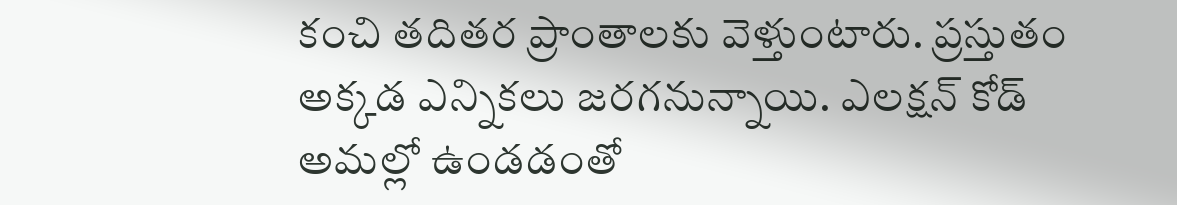కంచి తదితర ప్రాంతాలకు వెళ్తుంటారు. ప్రస్తుతం అక్కడ ఎన్నికలు జరగనున్నాయి. ఎలక్షన్ కోడ్ అమల్లో ఉండడంతో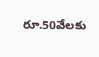రూ.50వేలకు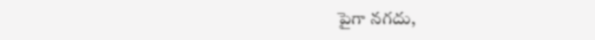పైగా నగదు,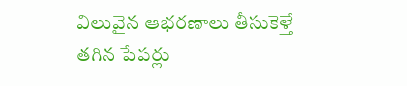విలువైన ఆభరణాలు తీసుకెళ్తే తగిన పేపర్లు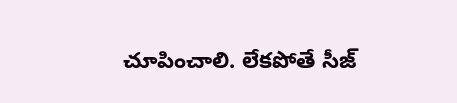చూపించాలి. లేకపోతే సీజ్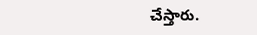చేస్తారు.